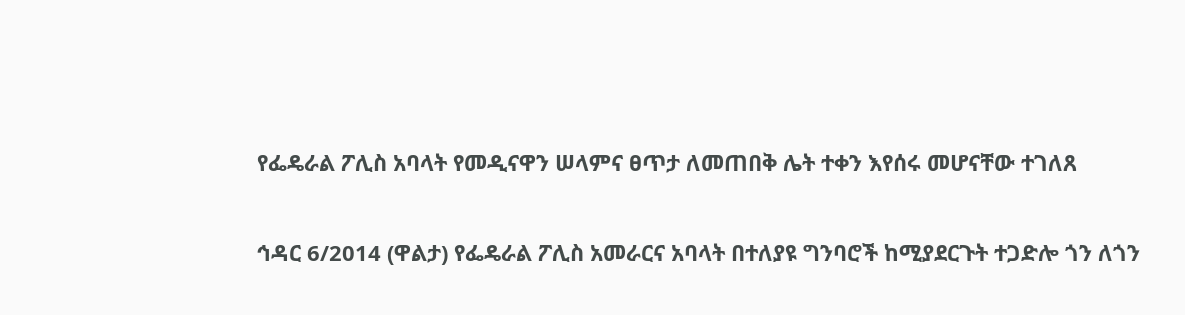የፌዴራል ፖሊስ አባላት የመዲናዋን ሠላምና ፀጥታ ለመጠበቅ ሌት ተቀን እየሰሩ መሆናቸው ተገለጸ

ኅዳር 6/2014 (ዋልታ) የፌዴራል ፖሊስ አመራርና አባላት በተለያዩ ግንባሮች ከሚያደርጉት ተጋድሎ ጎን ለጎን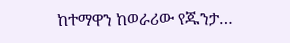ከተማዋን ከወራሪው የጁንታ…